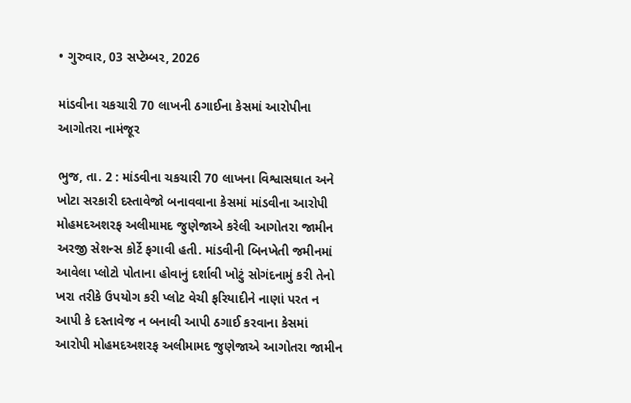• ગુરુવાર, 03 સપ્ટેમ્બર, 2026

માંડવીના ચકચારી 70 લાખની ઠગાઈના કેસમાં આરોપીના આગોતરા નામંજૂર

ભુજ, તા. 2 : માંડવીના ચકચારી 70 લાખના વિશ્વાસઘાત અને ખોટા સરકારી દસ્તાવેજો બનાવવાના કેસમાં માંડવીના આરોપી મોહમદઅશરફ અલીમામદ જુણેજાએ કરેલી આગોતરા જામીન અરજી સેશન્સ કોર્ટે ફગાવી હતી. માંડવીની બિનખેતી જમીનમાં આવેલા પ્લોટો પોતાના હોવાનું દર્શાવી ખોટું સોગંદનામું કરી તેનો ખરા તરીકે ઉપયોગ કરી પ્લોટ વેચી ફરિયાદીને નાણાં પરત ન આપી કે દસ્તાવેજ ન બનાવી આપી ઠગાઈ કરવાના કેસમાં આરોપી મોહમદઅશરફ અલીમામદ જુણેજાએ આગોતરા જામીન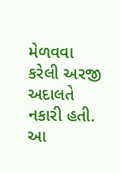મેળવવા કરેલી અરજી અદાલતે નકારી હતી. આ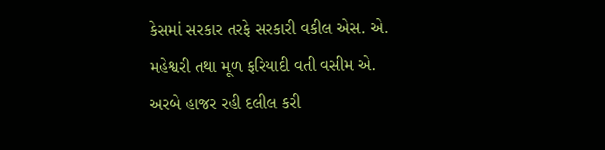કેસમાં સરકાર તરફે સરકારી વકીલ એસ. એ. મહેશ્વરી તથા મૂળ ફરિયાદી વતી વસીમ એ. અરબે હાજર રહી દલીલ કરી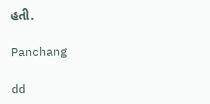હતી.

Panchang

dd